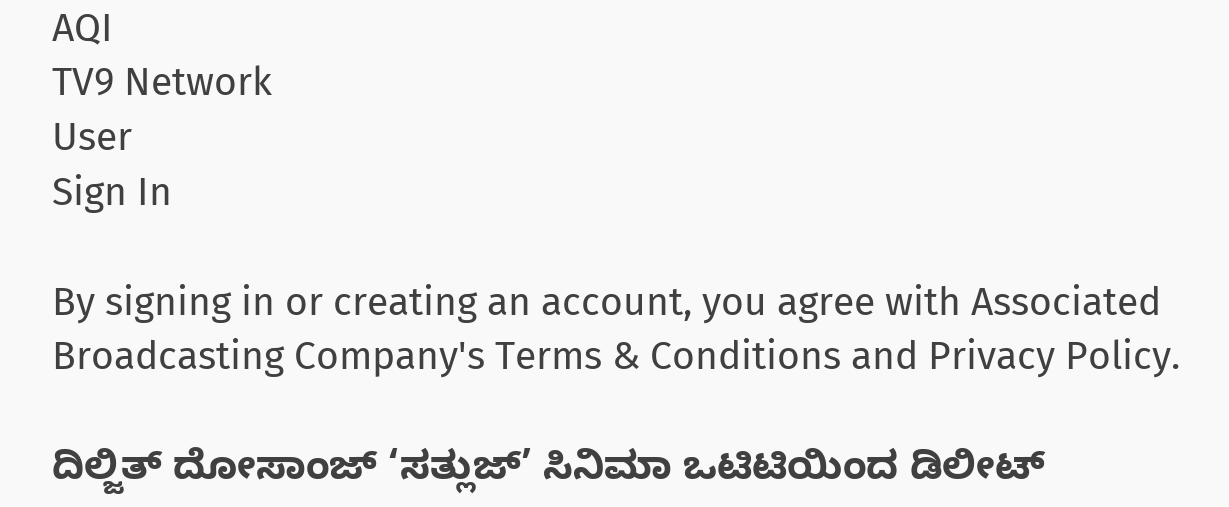AQI
TV9 Network
User
Sign In

By signing in or creating an account, you agree with Associated Broadcasting Company's Terms & Conditions and Privacy Policy.

ದಿಲ್ಜಿತ್ ದೋಸಾಂಜ್ ‘ಸತ್ಲುಜ್’ ಸಿನಿಮಾ ಒಟಿಟಿಯಿಂದ ಡಿಲೀಟ್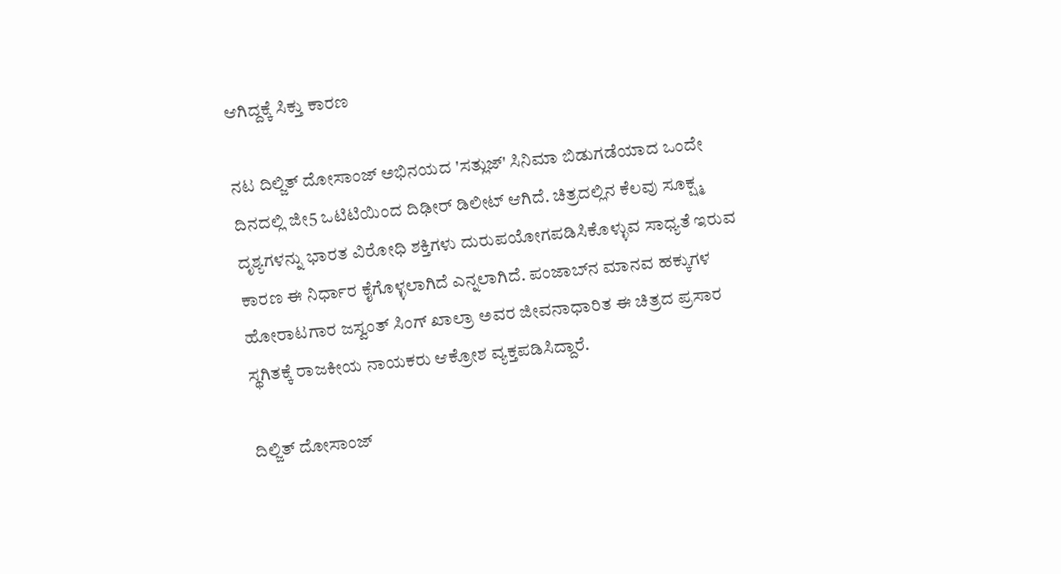ಆಗಿದ್ದಕ್ಕೆ ಸಿಕ್ತು ಕಾರಣ

ನಟ ದಿಲ್ಜಿತ್ ದೋಸಾಂಜ್ ಅಭಿನಯದ 'ಸತ್ಲುಜ್' ಸಿನಿಮಾ ಬಿಡುಗಡೆಯಾದ ಒಂದೇ ದಿನದಲ್ಲಿ ಜೀ5 ಒಟಿಟಿಯಿಂದ ದಿಢೀರ್ ಡಿಲೀಟ್ ಆಗಿದೆ. ಚಿತ್ರದಲ್ಲಿನ ಕೆಲವು ಸೂಕ್ಷ್ಮ ದೃಶ್ಯಗಳನ್ನು ಭಾರತ ವಿರೋಧಿ ಶಕ್ತಿಗಳು ದುರುಪಯೋಗಪಡಿಸಿಕೊಳ್ಳುವ ಸಾಧ್ಯತೆ ಇರುವ ಕಾರಣ ಈ ನಿರ್ಧಾರ ಕೈಗೊಳ್ಳಲಾಗಿದೆ ಎನ್ನಲಾಗಿದೆ. ಪಂಜಾಬ್‌ನ ಮಾನವ ಹಕ್ಕುಗಳ ಹೋರಾಟಗಾರ ಜಸ್ವಂತ್ ಸಿಂಗ್ ಖಾಲ್ರಾ ಅವರ ಜೀವನಾಧಾರಿತ ಈ ಚಿತ್ರದ ಪ್ರಸಾರ ಸ್ಥಗಿತಕ್ಕೆ ರಾಜಕೀಯ ನಾಯಕರು ಆಕ್ರೋಶ ವ್ಯಕ್ತಪಡಿಸಿದ್ದಾರೆ.

ದಿಲ್ಜಿತ್ ದೋಸಾಂಜ್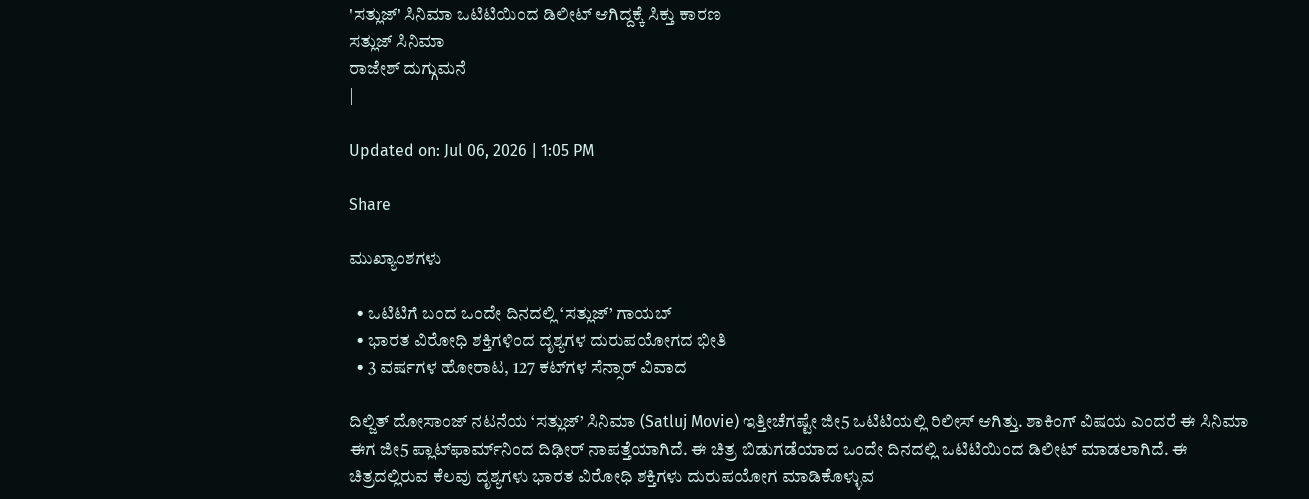'ಸತ್ಲುಜ್' ಸಿನಿಮಾ ಒಟಿಟಿಯಿಂದ ಡಿಲೀಟ್ ಆಗಿದ್ದಕ್ಕೆ ಸಿಕ್ತು ಕಾರಣ
ಸತ್ಲುಜ್ ಸಿನಿಮಾ
ರಾಜೇಶ್ ದುಗ್ಗುಮನೆ
|

Updated on: Jul 06, 2026 | 1:05 PM

Share

ಮುಖ್ಯಾಂಶಗಳು

  • ಒಟಿಟಿಗೆ ಬಂದ ಒಂದೇ ದಿನದಲ್ಲಿ ‘ಸತ್ಲುಜ್’ ಗಾಯಬ್
  • ಭಾರತ ವಿರೋಧಿ ಶಕ್ತಿಗಳಿಂದ ದೃಶ್ಯಗಳ ದುರುಪಯೋಗದ ಭೀತಿ
  • 3 ವರ್ಷಗಳ ಹೋರಾಟ, 127 ಕಟ್‌ಗಳ ಸೆನ್ಸಾರ್ ವಿವಾದ

ದಿಲ್ಜಿತ್ ದೋಸಾಂಜ್ ನಟನೆಯ ‘ಸತ್ಲುಜ್’ ಸಿನಿಮಾ (Satluj Movie) ಇತ್ತೀಚೆಗಷ್ಟೇ ಜೀ5 ಒಟಿಟಿಯಲ್ಲಿ ರಿಲೀಸ್ ಆಗಿತ್ತು. ಶಾಕಿಂಗ್ ವಿಷಯ ಎಂದರೆ ಈ ಸಿನಿಮಾ ಈಗ ಜೀ5 ಪ್ಲಾಟ್‌ಫಾರ್ಮ್‌ನಿಂದ ದಿಢೀರ್ ನಾಪತ್ತೆಯಾಗಿದೆ. ಈ ಚಿತ್ರ ಬಿಡುಗಡೆಯಾದ ಒಂದೇ ದಿನದಲ್ಲಿ ಒಟಿಟಿಯಿಂದ ಡಿಲೀಟ್ ಮಾಡಲಾಗಿದೆ. ಈ ಚಿತ್ರದಲ್ಲಿರುವ ಕೆಲವು ದೃಶ್ಯಗಳು ಭಾರತ ವಿರೋಧಿ ಶಕ್ತಿಗಳು ದುರುಪಯೋಗ ಮಾಡಿಕೊಳ್ಳುವ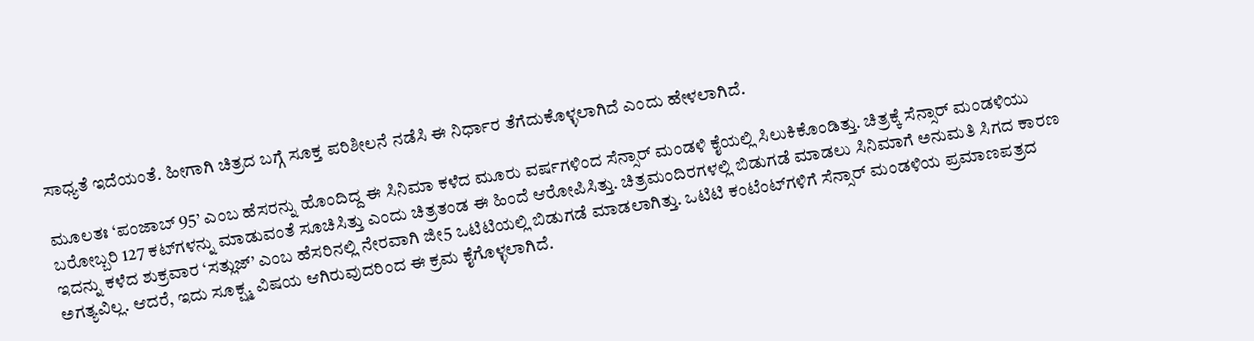ಸಾಧ್ಯತೆ ಇದೆಯಂತೆ. ಹೀಗಾಗಿ ಚಿತ್ರದ ಬಗ್ಗೆ ಸೂಕ್ತ ಪರಿಶೀಲನೆ ನಡೆಸಿ ಈ ನಿರ್ಧಾರ ತೆಗೆದುಕೊಳ್ಳಲಾಗಿದೆ ಎಂದು ಹೇಳಲಾಗಿದೆ.

ಮೂಲತಃ ‘ಪಂಜಾಬ್ 95’ ಎಂಬ ಹೆಸರನ್ನು ಹೊಂದಿದ್ದ ಈ ಸಿನಿಮಾ ಕಳೆದ ಮೂರು ವರ್ಷಗಳಿಂದ ಸೆನ್ಸಾರ್ ಮಂಡಳಿ ಕೈಯಲ್ಲಿ ಸಿಲುಕಿಕೊಂಡಿತ್ತು. ಚಿತ್ರಕ್ಕೆ ಸೆನ್ಸಾರ್ ಮಂಡಳಿಯು ಬರೋಬ್ಬರಿ 127 ಕಟ್‌ಗಳನ್ನು ಮಾಡುವಂತೆ ಸೂಚಿಸಿತ್ತು ಎಂದು ಚಿತ್ರತಂಡ ಈ ಹಿಂದೆ ಆರೋಪಿಸಿತ್ತು. ಚಿತ್ರಮಂದಿರಗಳಲ್ಲಿ ಬಿಡುಗಡೆ ಮಾಡಲು ಸಿನಿಮಾಗೆ ಅನುಮತಿ ಸಿಗದ ಕಾರಣ ಇದನ್ನು ಕಳೆದ ಶುಕ್ರವಾರ ‘ಸತ್ಲುಜ್’ ಎಂಬ ಹೆಸರಿನಲ್ಲಿ ನೇರವಾಗಿ ಜೀ5 ಒಟಿಟಿಯಲ್ಲಿ ಬಿಡುಗಡೆ ಮಾಡಲಾಗಿತ್ತು. ಒಟಿಟಿ ಕಂಟೆಂಟ್‌ಗಳಿಗೆ ಸೆನ್ಸಾರ್ ಮಂಡಳಿಯ ಪ್ರಮಾಣಪತ್ರದ ಅಗತ್ಯವಿಲ್ಲ. ಆದರೆ, ಇದು ಸೂಕ್ಷ್ಮ ವಿಷಯ ಆಗಿರುವುದರಿಂದ ಈ ಕ್ರಮ ಕೈಗೊಳ್ಳಲಾಗಿದೆ.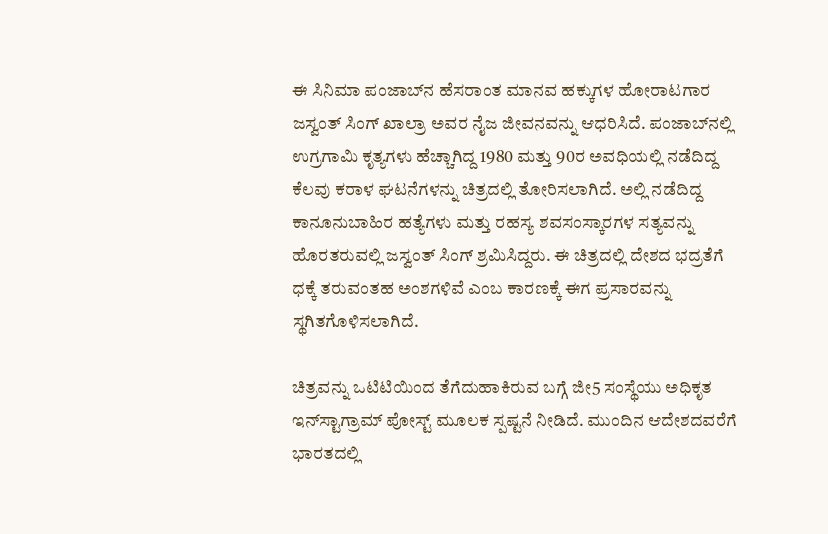ಈ ಸಿನಿಮಾ ಪಂಜಾಬ್‌ನ ಹೆಸರಾಂತ ಮಾನವ ಹಕ್ಕುಗಳ ಹೋರಾಟಗಾರ ಜಸ್ವಂತ್ ಸಿಂಗ್ ಖಾಲ್ರಾ ಅವರ ನೈಜ ಜೀವನವನ್ನು ಆಧರಿಸಿದೆ. ಪಂಜಾಬ್‌ನಲ್ಲಿ ಉಗ್ರಗಾಮಿ ಕೃತ್ಯಗಳು ಹೆಚ್ಚಾಗಿದ್ದ 1980 ಮತ್ತು 90ರ ಅವಧಿಯಲ್ಲಿ ನಡೆದಿದ್ದ ಕೆಲವು ಕರಾಳ ಘಟನೆಗಳನ್ನು ಚಿತ್ರದಲ್ಲಿ ತೋರಿಸಲಾಗಿದೆ. ಅಲ್ಲಿ ನಡೆದಿದ್ದ ಕಾನೂನುಬಾಹಿರ ಹತ್ಯೆಗಳು ಮತ್ತು ರಹಸ್ಯ ಶವಸಂಸ್ಕಾರಗಳ ಸತ್ಯವನ್ನು ಹೊರತರುವಲ್ಲಿ ಜಸ್ವಂತ್ ಸಿಂಗ್ ಶ್ರಮಿಸಿದ್ದರು. ಈ ಚಿತ್ರದಲ್ಲಿ ದೇಶದ ಭದ್ರತೆಗೆ ಧಕ್ಕೆ ತರುವಂತಹ ಅಂಶಗಳಿವೆ ಎಂಬ ಕಾರಣಕ್ಕೆ ಈಗ ಪ್ರಸಾರವನ್ನು ಸ್ಥಗಿತಗೊಳಿಸಲಾಗಿದೆ.

ಚಿತ್ರವನ್ನು ಒಟಿಟಿಯಿಂದ ತೆಗೆದುಹಾಕಿರುವ ಬಗ್ಗೆ ಜೀ5 ಸಂಸ್ಥೆಯು ಅಧಿಕೃತ ಇನ್‌ಸ್ಟಾಗ್ರಾಮ್ ಪೋಸ್ಟ್ ಮೂಲಕ ಸ್ಪಷ್ಟನೆ ನೀಡಿದೆ. ಮುಂದಿನ ಆದೇಶದವರೆಗೆ ಭಾರತದಲ್ಲಿ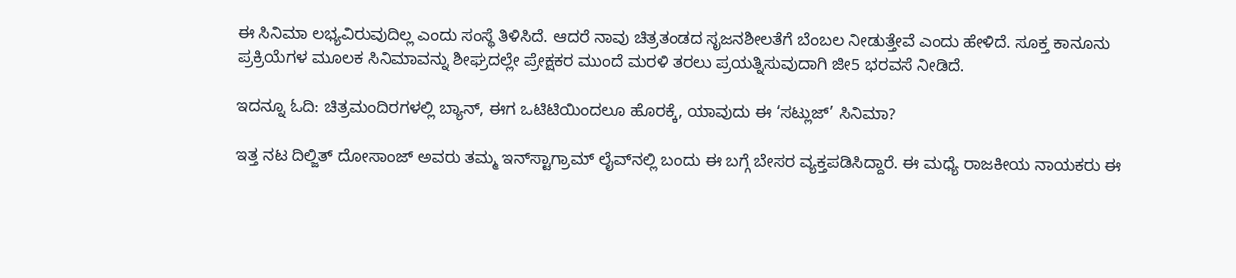ಈ ಸಿನಿಮಾ ಲಭ್ಯವಿರುವುದಿಲ್ಲ ಎಂದು ಸಂಸ್ಥೆ ತಿಳಿಸಿದೆ. ಆದರೆ ನಾವು ಚಿತ್ರತಂಡದ ಸೃಜನಶೀಲತೆಗೆ ಬೆಂಬಲ ನೀಡುತ್ತೇವೆ ಎಂದು ಹೇಳಿದೆ. ಸೂಕ್ತ ಕಾನೂನು ಪ್ರಕ್ರಿಯೆಗಳ ಮೂಲಕ ಸಿನಿಮಾವನ್ನು ಶೀಘ್ರದಲ್ಲೇ ಪ್ರೇಕ್ಷಕರ ಮುಂದೆ ಮರಳಿ ತರಲು ಪ್ರಯತ್ನಿಸುವುದಾಗಿ ಜೀ5 ಭರವಸೆ ನೀಡಿದೆ.

ಇದನ್ನೂ ಓದಿ: ಚಿತ್ರಮಂದಿರಗಳಲ್ಲಿ ಬ್ಯಾನ್, ಈಗ ಒಟಿಟಿಯಿಂದಲೂ ಹೊರಕ್ಕೆ, ಯಾವುದು ಈ ‘ಸಟ್ಲುಜ್’ ಸಿನಿಮಾ?

ಇತ್ತ ನಟ ದಿಲ್ಜಿತ್ ದೋಸಾಂಜ್ ಅವರು ತಮ್ಮ ಇನ್‌ಸ್ಟಾಗ್ರಾಮ್ ಲೈವ್‌ನಲ್ಲಿ ಬಂದು ಈ ಬಗ್ಗೆ ಬೇಸರ ವ್ಯಕ್ತಪಡಿಸಿದ್ದಾರೆ. ಈ ಮಧ್ಯೆ ರಾಜಕೀಯ ನಾಯಕರು ಈ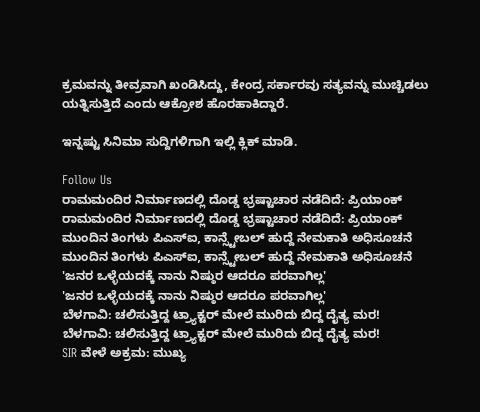ಕ್ರಮವನ್ನು ತೀವ್ರವಾಗಿ ಖಂಡಿಸಿದ್ದು, ಕೇಂದ್ರ ಸರ್ಕಾರವು ಸತ್ಯವನ್ನು ಮುಚ್ಚಿಡಲು ಯತ್ನಿಸುತ್ತಿದೆ ಎಂದು ಆಕ್ರೋಶ ಹೊರಹಾಕಿದ್ದಾರೆ.

ಇನ್ನಷ್ಟು ಸಿನಿಮಾ ಸುದ್ದಿಗಳಿಗಾಗಿ ಇಲ್ಲಿ ಕ್ಲಿಕ್ ಮಾಡಿ.

Follow Us
ರಾಮಮಂದಿರ ನಿರ್ಮಾಣದಲ್ಲಿ ದೊಡ್ಡ ಭ್ರಷ್ಟಾಚಾರ ನಡೆದಿದೆ: ಪ್ರಿಯಾಂಕ್
ರಾಮಮಂದಿರ ನಿರ್ಮಾಣದಲ್ಲಿ ದೊಡ್ಡ ಭ್ರಷ್ಟಾಚಾರ ನಡೆದಿದೆ: ಪ್ರಿಯಾಂಕ್
ಮುಂದಿನ ತಿಂಗಳು ಪಿಎಸ್ಐ, ಕಾನ್ಸ್ಟೇಬಲ್ ಹುದ್ದೆ ನೇಮಕಾತಿ ಅಧಿಸೂಚನೆ
ಮುಂದಿನ ತಿಂಗಳು ಪಿಎಸ್ಐ, ಕಾನ್ಸ್ಟೇಬಲ್ ಹುದ್ದೆ ನೇಮಕಾತಿ ಅಧಿಸೂಚನೆ
'ಜನರ ಒಳ್ಳೆಯದಕ್ಕೆ ನಾನು ನಿಷ್ಠುರ ಆದರೂ ಪರವಾಗಿಲ್ಲ'
'ಜನರ ಒಳ್ಳೆಯದಕ್ಕೆ ನಾನು ನಿಷ್ಠುರ ಆದರೂ ಪರವಾಗಿಲ್ಲ'
ಬೆಳಗಾವಿ: ಚಲಿಸುತ್ತಿದ್ದ ಟ್ರ್ಯಾಕ್ಟರ್ ಮೇಲೆ ಮುರಿದು ಬಿದ್ದ ದೈತ್ಯ ಮರ!
ಬೆಳಗಾವಿ: ಚಲಿಸುತ್ತಿದ್ದ ಟ್ರ್ಯಾಕ್ಟರ್ ಮೇಲೆ ಮುರಿದು ಬಿದ್ದ ದೈತ್ಯ ಮರ!
SIR ವೇಳೆ ಅಕ್ರಮ: ಮುಖ್ಯ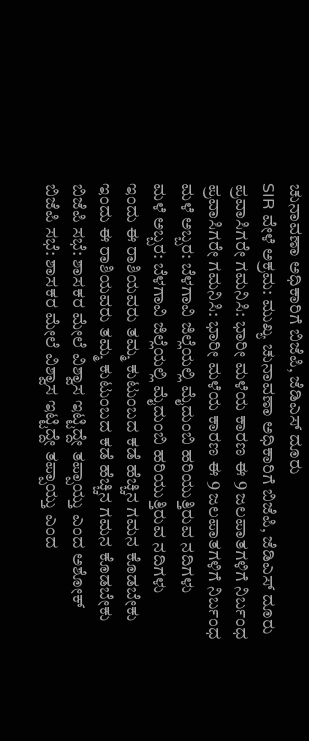ಚುನಾವಣಾ ಅಧಿಕಾರಿಗೆ ಬಿಜೆಪಿ, ಜೆಡಿಎಸ್ ದೂರು
SIR ವೇಳೆ ಅಕ್ರಮ: ಮುಖ್ಯ ಚುನಾವಣಾ ಅಧಿಕಾರಿಗೆ ಬಿಜೆಪಿ, ಜೆಡಿಎಸ್ ದೂರು
ಪ್ರವಾಸಿಗರೇ ಗಮನಿಸಿ: ಭಾರೀ ಮಳೆಯ ಕಾರಣ ಈ 9 ಜಲಪಾತಗಳಿಗೆ ನಿರ್ಬಂಧ
ಪ್ರವಾಸಿಗರೇ ಗಮನಿಸಿ: ಭಾರೀ ಮಳೆಯ ಕಾರಣ ಈ 9 ಜಲಪಾತಗಳಿಗೆ ನಿರ್ಬಂಧ
ಮಳೆ ಅಬ್ಬರ: ಬೆಳಗಾವಿ ಜಿಲ್ಲೆಯಲ್ಲಿ ಮೈದುಂಬಿ ಹರಿಯುತ್ತಿರುವ ನದಿಗಳು
ಮಳೆ ಅಬ್ಬರ: ಬೆಳಗಾವಿ ಜಿಲ್ಲೆಯಲ್ಲಿ ಮೈದುಂಬಿ ಹರಿಯುತ್ತಿರುವ ನದಿಗಳು
ಇಂದು ಈ ರಾಶಿಯವರು ತಮ್ಮ ಕುಟುಂಬದ ಕಡೆ ಹೆಚ್ಚಿನ ಗಮನ ಕೊಡಬೇಕು
ಇಂದು ಈ ರಾಶಿಯವರು ತಮ್ಮ ಕುಟುಂಬದ ಕಡೆ ಹೆಚ್ಚಿನ ಗಮನ ಕೊಡಬೇಕು
ಬಿಜೆಪಿ ಸಭೆ: ಶಾಸಕರ ಮೇಲೆ ವಿಶ್ವಾಸ ಇಟ್ಟಿದ್ದೇ ತಪ್ಪಾಯ್ತು ಎಂದ ಅಶೋಕ್
ಬಿಜೆಪಿ ಸಭೆ: ಶಾಸಕರ ಮೇಲೆ ವಿಶ್ವಾಸ ಇಟ್ಟಿದ್ದೇ ತಪ್ಪಾಯ್ತು ಎಂದ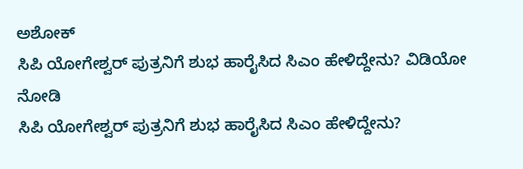ಅಶೋಕ್
ಸಿಪಿ ಯೋಗೇಶ್ವರ್ ಪುತ್ರನಿಗೆ ಶುಭ ಹಾರೈಸಿದ ಸಿಎಂ ಹೇಳಿದ್ದೇನು? ವಿಡಿಯೋ ನೋಡಿ
ಸಿಪಿ ಯೋಗೇಶ್ವರ್ ಪುತ್ರನಿಗೆ ಶುಭ ಹಾರೈಸಿದ ಸಿಎಂ ಹೇಳಿದ್ದೇನು?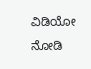ವಿಡಿಯೋ ನೋಡಿ